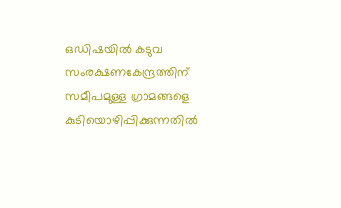ഒഡിഷയിൽ കടുവ സംരക്ഷണകേന്ദ്രത്തിന് സമീപമുള്ള ഗ്രാമങ്ങളെ കുടിയൊഴിപ്പിക്കുന്നതിൽ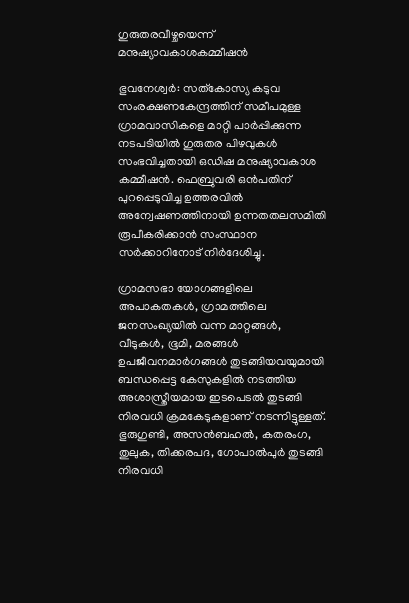ഗുരുതരവീഴ്ചയെന്ന് മനുഷ‍്യാവകാശകമ്മീഷന്‍

ഭുവനേശ്വർ: സത്കോസ്യ കടുവ സംരക്ഷണകേന്ദ്രത്തിന് സമീപമുള്ള ഗ്രാമവാസികളെ മാറ്റി പാർപ്പിക്കുന്ന നടപടിയിൽ ഗുരുതര പിഴവുകൾ സംഭവിച്ചതായി ഒഡിഷ മനുഷ‍്യാവകാശ കമ്മീഷന്‍. ഫെബ്രുവരി ഒന്‍പതിന് പുറപ്പെടുവിച്ച ഉത്തരവിൽ അന്വേഷണത്തിനായി ഉന്നതതലസമിതി രൂപീകരിക്കാന്‍ സംസ്ഥാന സർക്കാറിനോട് നിർദേശിച്ചു.

ഗ്രാമസഭാ യോഗങ്ങളിലെ അപാകതകൾ, ഗ്രാമത്തിലെ ജനസംഖ‍്യയിൽ വന്ന മാറ്റങ്ങൾ, വീടുകൾ, ഭൂമി, മരങ്ങൾ ഉപജീവനമാർഗങ്ങൾ തുടങ്ങിയവയുമായി ബന്ധപ്പെട്ട കേസുകളിൽ നടത്തിയ അശാസ്ത്രീയമായ ഇടപെടൽ തുടങ്ങി നിരവധി ക്രമകേടുകളാണ് നടന്നിട്ടുള്ളത്. ഭുരുഗുണ്ടി, അസന്‍ബഹൽ, കതരംഗ, തുലുക, തിക്കരപദ, ഗോപാൽപുർ തുടങ്ങി നിരവധി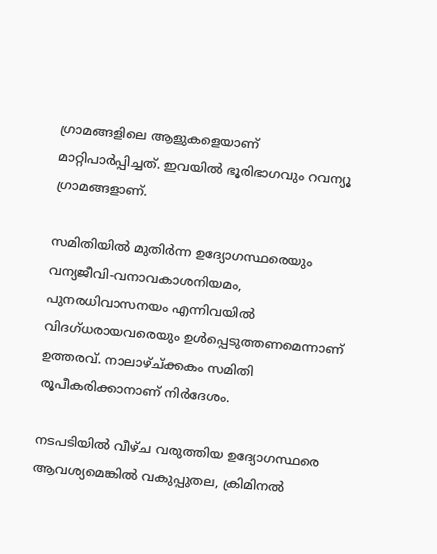ഗ്രാമങ്ങളിലെ ആളുകളെയാണ്  മാറ്റിപാർപ്പിച്ചത്. ഇവയിൽ ഭൂരിഭാഗവും റവന്യൂ ഗ്രാമങ്ങളാണ്.

സമിതിയിൽ മുതിർന്ന ഉദ്യോഗസ്ഥരെയും വന്യജീവി-വനാവകാശനിയമം, പുനരധിവാസനയം എന്നിവയിൽ വിദഗ്ധരായവരെയും ഉൾപ്പെടുത്തണമെന്നാണ് ഉത്തരവ്. നാലാഴ്ച്ക്കകം സമിതി രൂപീകരിക്കാനാണ് നിർദേശം.

നടപടിയിൽ വീഴ്ച വരുത്തിയ ഉദ്യോഗസ്ഥരെ ആവശ്യമെങ്കിൽ വകുപ്പുതല, ക്രിമിനൽ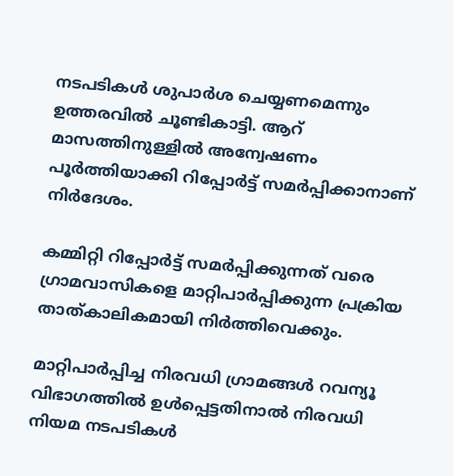നടപടികൾ ശുപാർശ ചെയ്യണമെന്നും ഉത്തരവിൽ ചൂണ്ടികാട്ടി. ആറ് മാസത്തിനുള്ളിൽ അന്വേഷണം പൂർത്തിയാക്കി റിപ്പോർട്ട് സമർപ്പിക്കാനാണ് നിർദേശം.

കമ്മിറ്റി റിപ്പോർട്ട് സമർപ്പിക്കുന്നത് വരെ ഗ്രാമവാസികളെ മാറ്റിപാർപ്പിക്കുന്ന പ്രക്രിയ  താത്കാലികമായി നിർത്തിവെക്കും.

മാറ്റിപാർപ്പിച്ച നിരവധി ഗ്രാമങ്ങൾ റവന്യൂ വിഭാഗത്തിൽ ഉൾപ്പെട്ടതിനാൽ നിരവധി നിയമ നടപടികൾ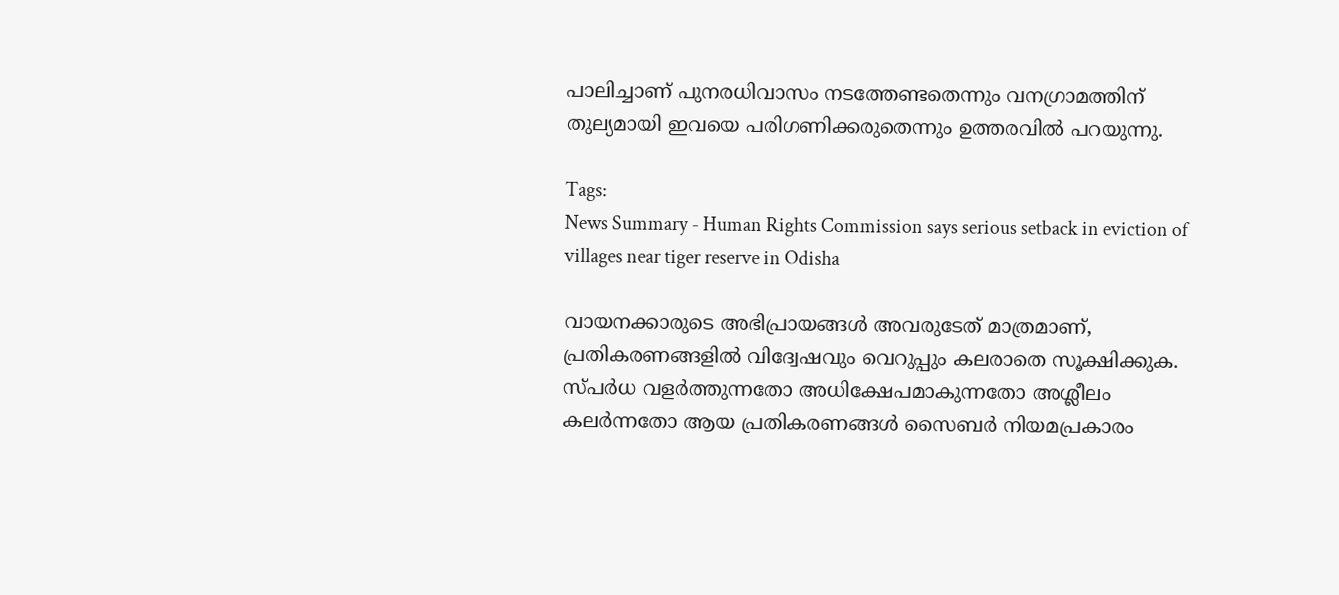പാലിച്ചാണ് പുനരധിവാസം നടത്തേണ്ടതെന്നും വനഗ്രാമത്തിന് തുല്യമായി ഇവയെ പരിഗണിക്കരുതെന്നും ഉത്തരവിൽ പറയുന്നു.

Tags:
News Summary - Human Rights Commission says serious setback in eviction of villages near tiger reserve in Odisha

വായനക്കാരുടെ അഭിപ്രായങ്ങള്‍ അവരുടേത് മാത്രമാണ്, പ്രതികരണങ്ങളിൽ വിദ്വേഷവും വെറുപ്പും കലരാതെ സൂക്ഷിക്കുക. സ്പർധ വളർത്തുന്നതോ അധിക്ഷേപമാകുന്നതോ അശ്ലീലം കലർന്നതോ ആയ പ്രതികരണങ്ങൾ സൈബർ നിയമപ്രകാരം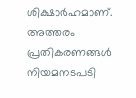ശിക്ഷാർഹമാണ്. അത്തരം പ്രതികരണങ്ങൾ നിയമനടപടി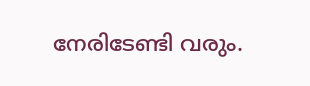നേരിടേണ്ടി വരും.